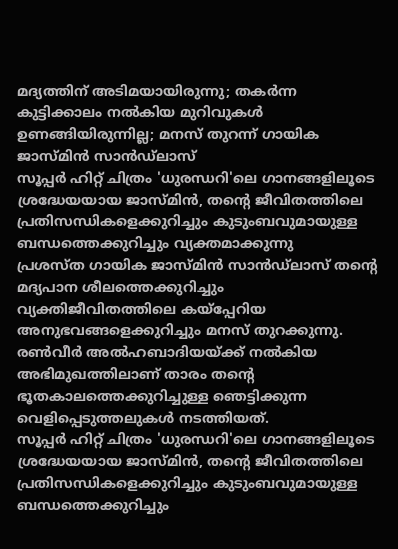മദ്യത്തിന് അടിമയായിരുന്നു; തകർന്ന കുട്ടിക്കാലം നൽകിയ മുറിവുകൾ ഉണങ്ങിയിരുന്നില്ല; മനസ് തുറന്ന് ഗായിക ജാസ്മിൻ സാൻഡ്ലാസ്
സൂപ്പർ ഹിറ്റ് ചിത്രം 'ധുരന്ധറി'ലെ ഗാനങ്ങളിലൂടെ ശ്രദ്ധേയയായ ജാസ്മിൻ, തന്റെ ജീവിതത്തിലെ പ്രതിസന്ധികളെക്കുറിച്ചും കുടുംബവുമായുള്ള ബന്ധത്തെക്കുറിച്ചും വ്യക്തമാക്കുന്നു
പ്രശസ്ത ഗായിക ജാസ്മിൻ സാൻഡ്ലാസ് തന്റെ മദ്യപാന ശീലത്തെക്കുറിച്ചും വ്യക്തിജീവിതത്തിലെ കയ്പ്പേറിയ അനുഭവങ്ങളെക്കുറിച്ചും മനസ് തുറക്കുന്നു. രൺവീർ അൽഹബാദിയയ്ക്ക് നൽകിയ അഭിമുഖത്തിലാണ് താരം തന്റെ ഭൂതകാലത്തെക്കുറിച്ചുള്ള ഞെട്ടിക്കുന്ന വെളിപ്പെടുത്തലുകൾ നടത്തിയത്.
സൂപ്പർ ഹിറ്റ് ചിത്രം 'ധുരന്ധറി'ലെ ഗാനങ്ങളിലൂടെ ശ്രദ്ധേയയായ ജാസ്മിൻ, തന്റെ ജീവിതത്തിലെ പ്രതിസന്ധികളെക്കുറിച്ചും കുടുംബവുമായുള്ള ബന്ധത്തെക്കുറിച്ചും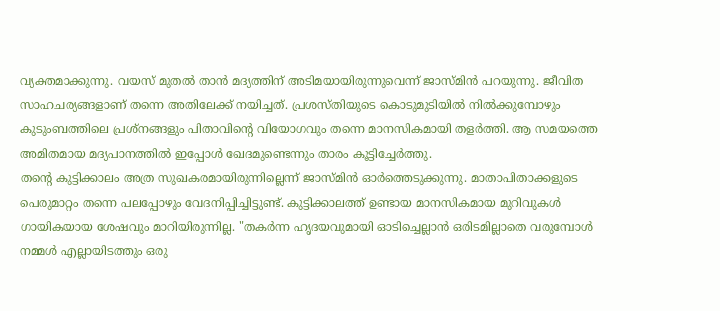വ്യക്തമാക്കുന്നു. വയസ് മുതൽ താൻ മദ്യത്തിന് അടിമയായിരുന്നുവെന്ന് ജാസ്മിൻ പറയുന്നു. ജീവിത സാഹചര്യങ്ങളാണ് തന്നെ അതിലേക്ക് നയിച്ചത്. പ്രശസ്തിയുടെ കൊടുമുടിയിൽ നിൽക്കുമ്പോഴും കുടുംബത്തിലെ പ്രശ്നങ്ങളും പിതാവിന്റെ വിയോഗവും തന്നെ മാനസികമായി തളർത്തി. ആ സമയത്തെ അമിതമായ മദ്യപാനത്തിൽ ഇപ്പോൾ ഖേദമുണ്ടെന്നും താരം കൂട്ടിച്ചേർത്തു.
തന്റെ കുട്ടിക്കാലം അത്ര സുഖകരമായിരുന്നില്ലെന്ന് ജാസ്മിൻ ഓർത്തെടുക്കുന്നു. മാതാപിതാക്കളുടെ പെരുമാറ്റം തന്നെ പലപ്പോഴും വേദനിപ്പിച്ചിട്ടുണ്ട്. കുട്ടിക്കാലത്ത് ഉണ്ടായ മാനസികമായ മുറിവുകൾ ഗായികയായ ശേഷവും മാറിയിരുന്നില്ല. "തകർന്ന ഹൃദയവുമായി ഓടിച്ചെല്ലാൻ ഒരിടമില്ലാതെ വരുമ്പോൾ നമ്മൾ എല്ലായിടത്തും ഒരു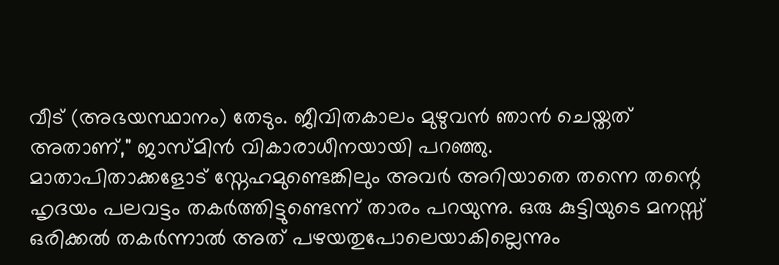വീട് (അഭയസ്ഥാനം) തേടും. ജീവിതകാലം മുഴുവൻ ഞാൻ ചെയ്തത് അതാണ്," ജാസ്മിൻ വികാരാധീനയായി പറഞ്ഞു.
മാതാപിതാക്കളോട് സ്നേഹമുണ്ടെങ്കിലും അവർ അറിയാതെ തന്നെ തന്റെ ഹൃദയം പലവട്ടം തകർത്തിട്ടുണ്ടെന്ന് താരം പറയുന്നു. ഒരു കുട്ടിയുടെ മനസ്സ് ഒരിക്കൽ തകർന്നാൽ അത് പഴയതുപോലെയാകില്ലെന്നും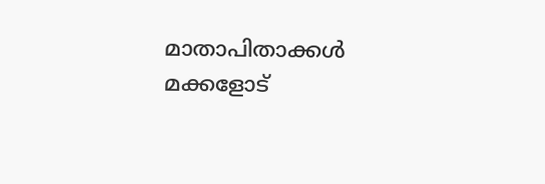മാതാപിതാക്കൾ മക്കളോട്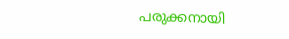പരുക്കനായി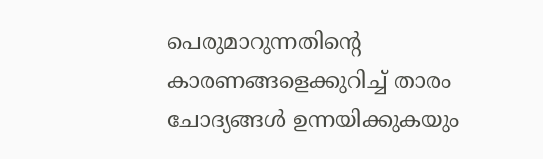പെരുമാറുന്നതിന്റെ കാരണങ്ങളെക്കുറിച്ച് താരം ചോദ്യങ്ങൾ ഉന്നയിക്കുകയും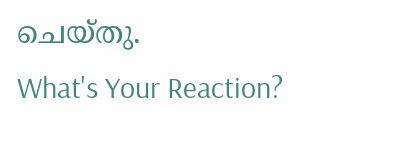ചെയ്തു.
What's Your Reaction?